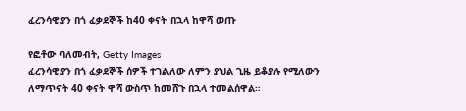ፈረንሳዊያን በጎ ፈቃደኞች ከ40 ቀናት በኋላ ከዋሻ ወጡ

የፎቶው ባለመብት, Getty Images
ፈረንሳዊያን በጎ ፈቃደኞች ሰዎች ተገልለው ለምን ያህል ጊዜ ይቆያሉ የሚለውን ለማጥናት 40 ቀናት ዋሻ ውስጥ ከመሸጉ በኋላ ተመልሰዋል።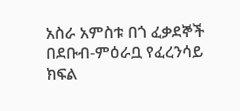አስራ አምስቱ በጎ ፈቃደኞች በደቡብ-ምዕራቧ የፈረንሳይ ክፍል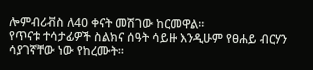ሎምብሪቭስ ለ40 ቀናት መሽገው ከርመዋል።
የጥናቱ ተሳታፊዎች ስልክና ሰዓት ሳይዙ እንዲሁም የፀሐይ ብርሃን ሳያገኛቸው ነው የከረሙት።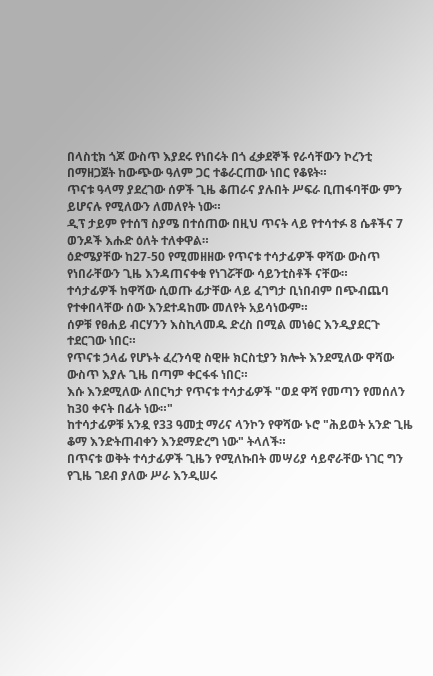በላስቲክ ጎጆ ውስጥ እያደሩ የነበሩት በጎ ፈቃደኞች የራሳቸውን ኮረንቲ በማዘጋጀት ከውጭው ዓለም ጋር ተቆራርጠው ነበር የቆዩት።
ጥናቱ ዓላማ ያደረገው ሰዎች ጊዜ ቆጠራና ያሉበት ሥፍራ ቢጠፋባቸው ምን ይሆናሉ የሚለውን ለመለየት ነው።
ዲፕ ታይም የተሰኘ ስያሜ በተሰጠው በዚህ ጥናት ላይ የተሳተፉ 8 ሴቶችና 7 ወንዶች እሑድ ዕለት ተለቀዋል።
ዕድሜያቸው ከ27-50 የሚመዘዘው የጥናቱ ተሳታፊዎች ዋሻው ውስጥ የነበራቸውን ጊዜ እንዳጠናቀቁ የነገሯቸው ሳይንቲስቶች ናቸው።
ተሳታፊዎች ከዋሻው ሲወጡ ፊታቸው ላይ ፈገግታ ቢነበብም በጭብጨባ የተቀበላቸው ሰው እንደተዳከሙ መለየት አይሳነውም።
ሰዎቹ የፀሐይ ብርሃንን እስኪላመዱ ድረስ በሚል መነፅር እንዲያደርጉ ተደርገው ነበር።
የጥናቱ ኃላፊ የሆኑት ፈረንሳዊ ስዊዙ ክርስቲያን ክሎት እንደሚለው ዋሻው ውስጥ እያሉ ጊዜ በጣም ቀርፋፋ ነበር።
እሱ እንደሚለው ለበርካታ የጥናቱ ተሳታፊዎች "ወደ ዋሻ የመጣን የመሰለን ከ30 ቀናት በፊት ነው።"
ከተሳታፊዎቹ አንዷ የ33 ዓመቷ ማሪና ላንኮን የዋሻው ኑሮ "ሕይወት አንድ ጊዜ ቆማ እንድትጠብቀን እንደማድረግ ነው" ትላለች።
በጥናቱ ወቅት ተሳታፊዎች ጊዜን የሚለኩበት መሣሪያ ሳይኖራቸው ነገር ግን የጊዜ ገደብ ያለው ሥራ እንዲሠሩ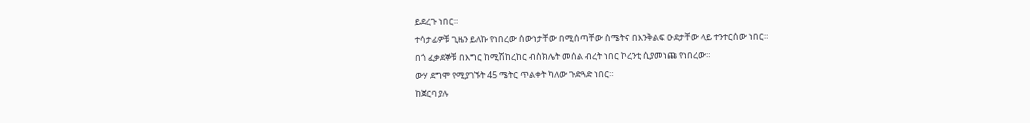ይደረጉ ነበር።
ተሳታፊዎቹ ጊዜን ይለኩ የነበረው ሰውነታቸው በሚሰጣቸው ስሜትና በእንቅልፍ ዑደታቸው ላይ ተንተርሰው ነበር።
በጎ ፈቃደኞቹ በእግር ከሚሽከረከር ብስክሌት መሰል ብረት ነበር ኮረንቲ ሲያመነጩ የነበረው።
ውሃ ደግሞ የሚያገኙት 45 ሜትር ጥልቀት ካለው ጉድጓድ ነበር።
ከጀርባ ያሉ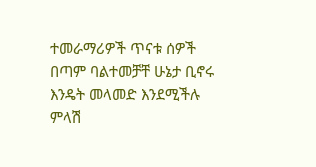ተመራማሪዎች ጥናቱ ሰዎች በጣም ባልተመቻቸ ሁኔታ ቢኖሩ እንዴት መላመድ እንደሚችሉ ምላሽ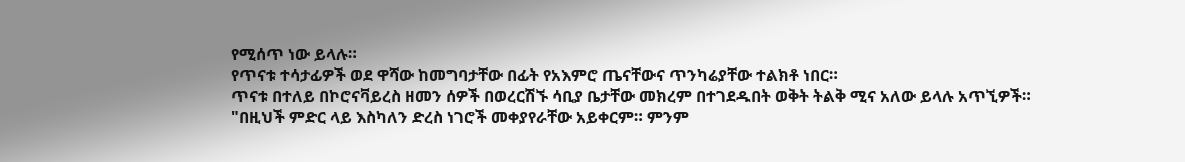የሚሰጥ ነው ይላሉ።
የጥናቱ ተሳታፊዎች ወደ ዋሻው ከመግባታቸው በፊት የአእምሮ ጤናቸውና ጥንካሬያቸው ተልክቶ ነበር።
ጥናቱ በተለይ በኮሮናቫይረስ ዘመን ሰዎች በወረርሽኙ ሳቢያ ቤታቸው መክረም በተገደዱበት ወቅት ትልቅ ሚና አለው ይላሉ አጥኚዎች።
"በዚህች ምድር ላይ እስካለን ድረስ ነገሮች መቀያየራቸው አይቀርም። ምንም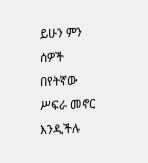ይሁን ምን ሰዎች በየትኛው ሥፍራ መኖር እንዲችሉ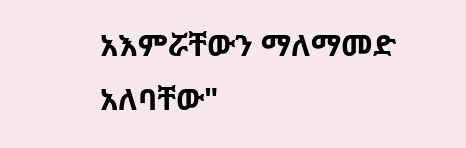አእምሯቸውን ማለማመድ አለባቸው"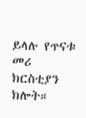ይላሉ የጥናቱ መሪ ክርስቲያን ክሎት።